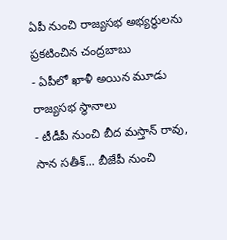ఏపీ నుంచి రాజ్యసభ అభ్యర్థులను ప్రకటించిన చంద్రబాబు
- ఏపీలో ఖాళీ అయిన మూడు రాజ్యసభ స్థానాలు
- టీడీపీ నుంచి బీద మస్తాన్ రావు, సాన సతీశ్... బీజేపీ నుంచి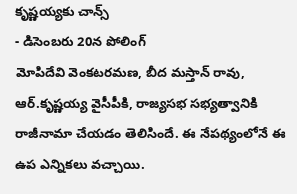కృష్ణయ్యకు చాన్స్
- డిసెంబరు 20న పోలింగ్
మోపిదేవి వెంకటరమణ, బీద మస్తాన్ రావు, ఆర్.కృష్ణయ్య వైసీపీకి, రాజ్యసభ సభ్యత్వానికి రాజీనామా చేయడం తెలిసిందే. ఈ నేపథ్యంలోనే ఈ ఉప ఎన్నికలు వచ్చాయి.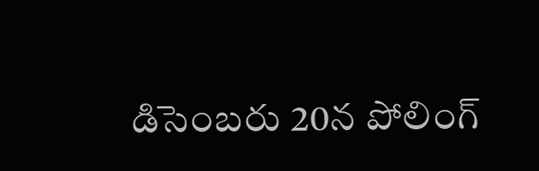డిసెంబరు 20న పోలింగ్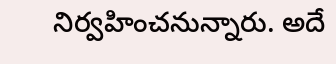నిర్వహించనున్నారు. అదే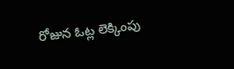రోజున ఓట్ల లెక్కింపు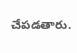చేపడతారు.